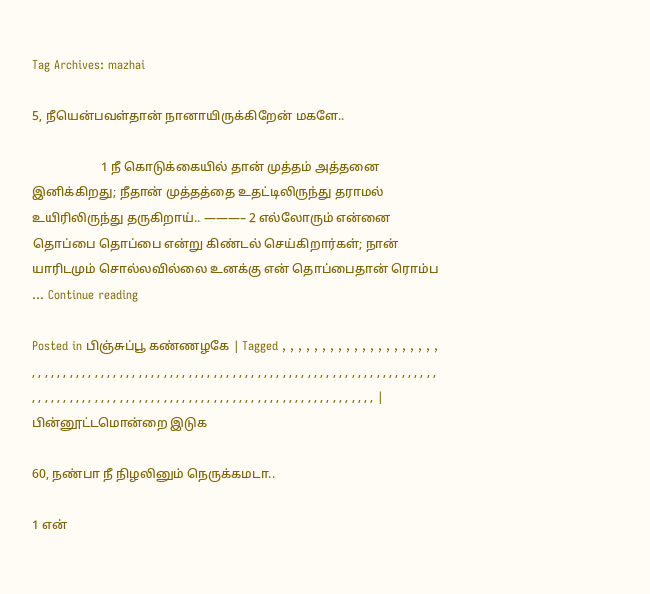Tag Archives: mazhai

5, நீயென்பவள்தான் நானாயிருக்கிறேன் மகளே..

                      1 நீ கொடுக்கையில் தான் முத்தம் அத்தனை இனிக்கிறது; நீதான் முத்தத்தை உதட்டிலிருந்து தராமல் உயிரிலிருந்து தருகிறாய்.. ———– 2 எல்லோரும் என்னை தொப்பை தொப்பை என்று கிண்டல் செய்கிறார்கள்; நான் யாரிடமும் சொல்லவில்லை உனக்கு என் தொப்பைதான் ரொம்ப … Continue reading

Posted in பிஞ்சுப்பூ கண்ணழகே | Tagged , , , , , , , , , , , , , , , , , , , , , , , , , , , , , , , , , , , , , , , , , , , , , , , , , , , , , , , , , , , , , , , , , , , , , , , , , , , , , , , , , , , , , , , , , , , , , , , , , , , , , , , , , , , , , , , , , , , , , , , , , , , , , , , , , , , , , , , , , , , , | பின்னூட்டமொன்றை இடுக

60, நண்பா நீ நிழலினும் நெருக்கமடா..

1 என்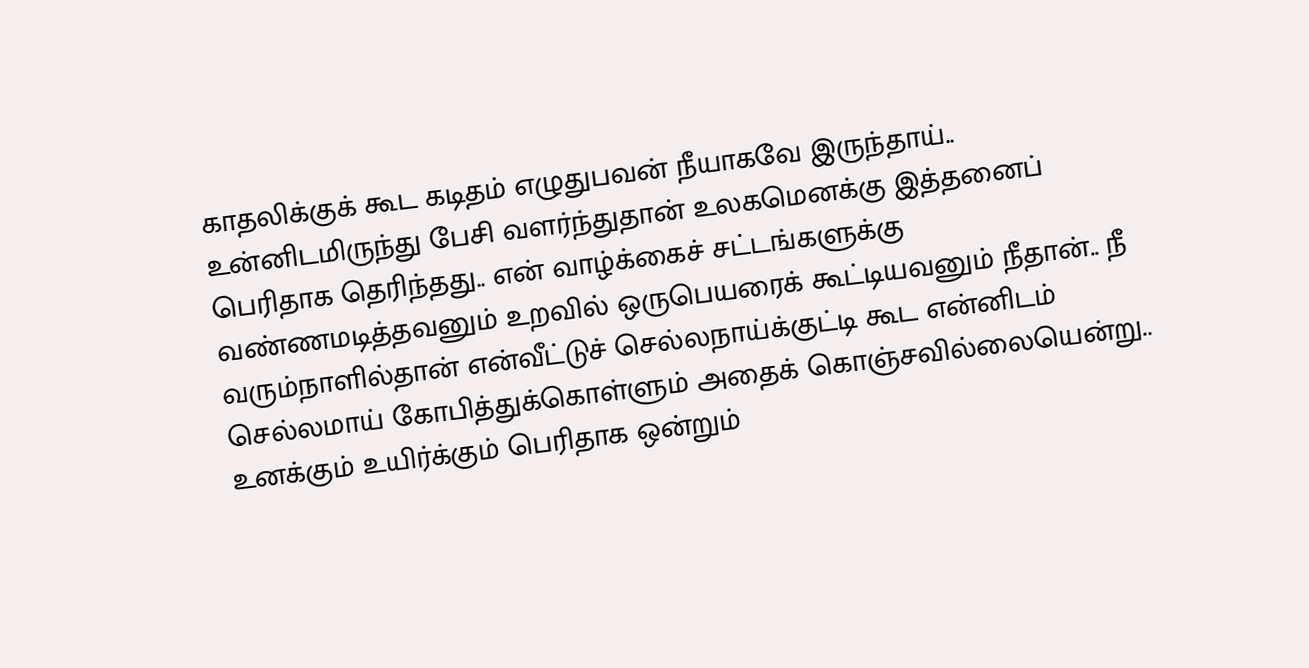காதலிக்குக் கூட கடிதம் எழுதுபவன் நீயாகவே இருந்தாய்.. உன்னிடமிருந்து பேசி வளர்ந்துதான் உலகமெனக்கு இத்தனைப் பெரிதாக தெரிந்தது.. என் வாழ்க்கைச் சட்டங்களுக்கு வண்ணமடித்தவனும் உறவில் ஒருபெயரைக் கூட்டியவனும் நீதான்.. நீ வரும்நாளில்தான் என்வீட்டுச் செல்லநாய்க்குட்டி கூட என்னிடம் செல்லமாய் கோபித்துக்கொள்ளும் அதைக் கொஞ்சவில்லையென்று.. உனக்கும் உயிர்க்கும் பெரிதாக ஒன்றும்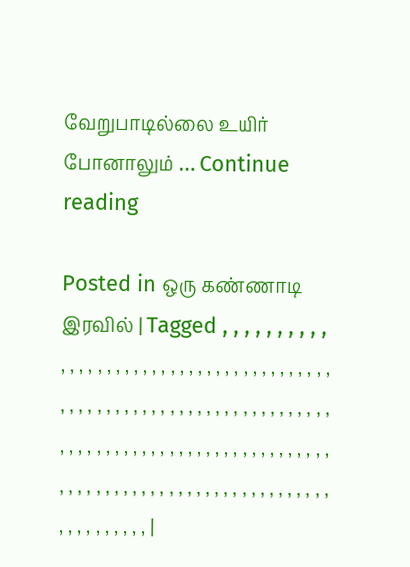வேறுபாடில்லை உயிர் போனாலும் … Continue reading

Posted in ஒரு கண்ணாடி இரவில் | Tagged , , , , , , , , , , , , , , , , , , , , , , , , , , , , , , , , , , , , , , , , , , , , , , , , , , , , , , , , , , , , , , , , , , , , , , , , , , , , , , , , , , , , , , , , , , , , , , , , , , , , , , , , , , , , , , , , , , , , , , , , , , , , , , , , , , , , , , , , , , , , |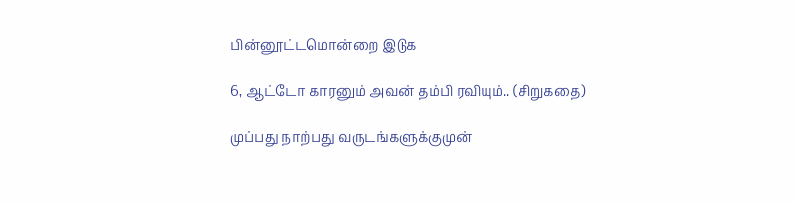பின்னூட்டமொன்றை இடுக

6, ஆட்டோ காரனும் அவன் தம்பி ரவியும்.. (சிறுகதை)

முப்பது நாற்பது வருடங்களுக்குமுன்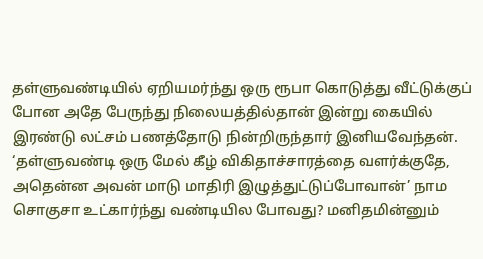தள்ளுவண்டியில் ஏறியமர்ந்து ஒரு ரூபா கொடுத்து வீட்டுக்குப் போன அதே பேருந்து நிலையத்தில்தான் இன்று கையில் இரண்டு லட்சம் பணத்தோடு நின்றிருந்தார் இனியவேந்தன். ‘தள்ளுவண்டி ஒரு மேல் கீழ் விகிதாச்சாரத்தை வளர்க்குதே, அதென்ன அவன் மாடு மாதிரி இழுத்துட்டுப்போவான்’ நாம சொகுசா உட்கார்ந்து வண்டியில போவது? மனிதமின்னும்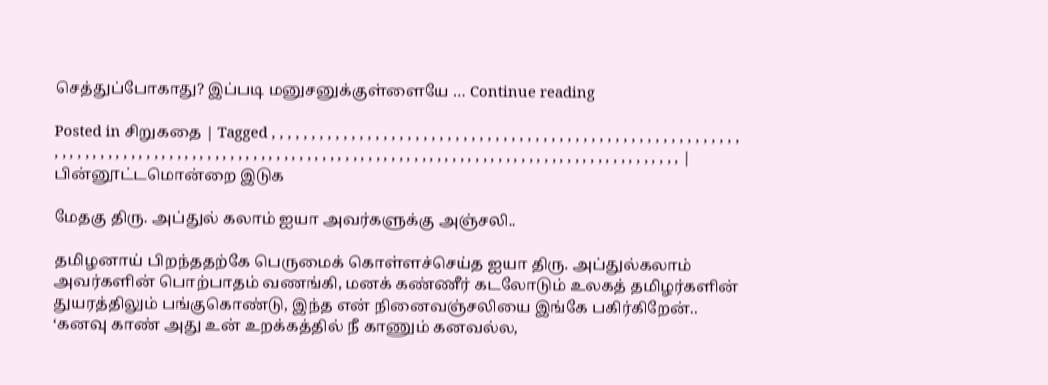செத்துப்போகாது? இப்படி மனுசனுக்குள்ளையே … Continue reading

Posted in சிறுகதை | Tagged , , , , , , , , , , , , , , , , , , , , , , , , , , , , , , , , , , , , , , , , , , , , , , , , , , , , , , , , , , , , , , , , , , , , , , , , , , , , , , , , , , , , , , , , , , , , , , , , , , , , , , , , , , , , , , , , , , , , , , , , , , , , , , , , , , , , , , , , , , , , , | பின்னூட்டமொன்றை இடுக

மேதகு திரு. அப்துல் கலாம் ஐயா அவர்களுக்கு அஞ்சலி..

தமிழனாய் பிறந்ததற்கே பெருமைக் கொள்ளச்செய்த ஐயா திரு. அப்துல்கலாம் அவர்களின் பொற்பாதம் வணங்கி, மனக் கண்ணீர் கடலோடும் உலகத் தமிழர்களின் துயரத்திலும் பங்குகொண்டு, இந்த என் நினைவஞ்சலியை இங்கே பகிர்கிறேன்.. ‘கனவு காண் அது உன் உறக்கத்தில் நீ காணும் கனவல்ல,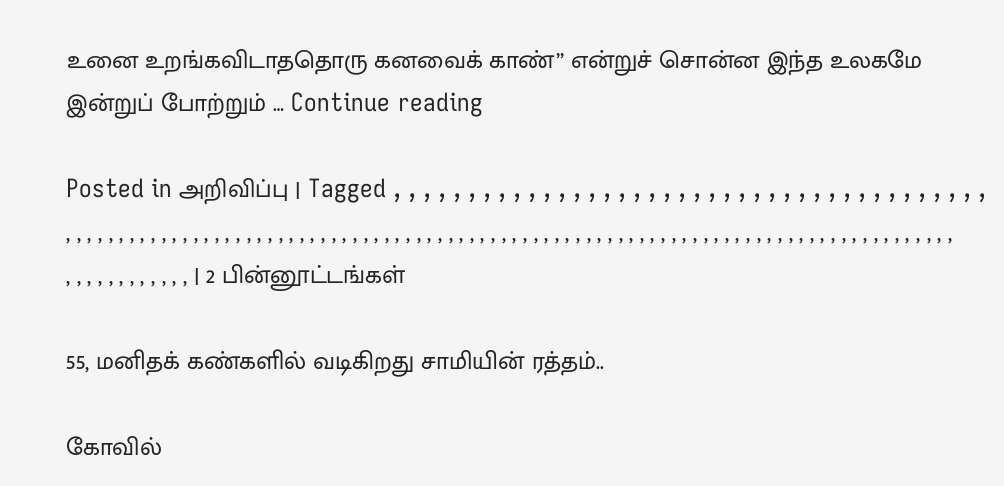உனை உறங்கவிடாததொரு கனவைக் காண்” என்றுச் சொன்ன இந்த உலகமே இன்றுப் போற்றும் … Continue reading

Posted in அறிவிப்பு | Tagged , , , , , , , , , , , , , , , , , , , , , , , , , , , , , , , , , , , , , , , , , , , , , , , , , , , , , , , , , , , , , , , , , , , , , , , , , , , , , , , , , , , , , , , , , , , , , , , , , , , , , , , , , , , , , , , , , , , , , , , , , , , , , , , , , , , , , , , , | 2 பின்னூட்டங்கள்

55, மனிதக் கண்களில் வடிகிறது சாமியின் ரத்தம்..

கோவில்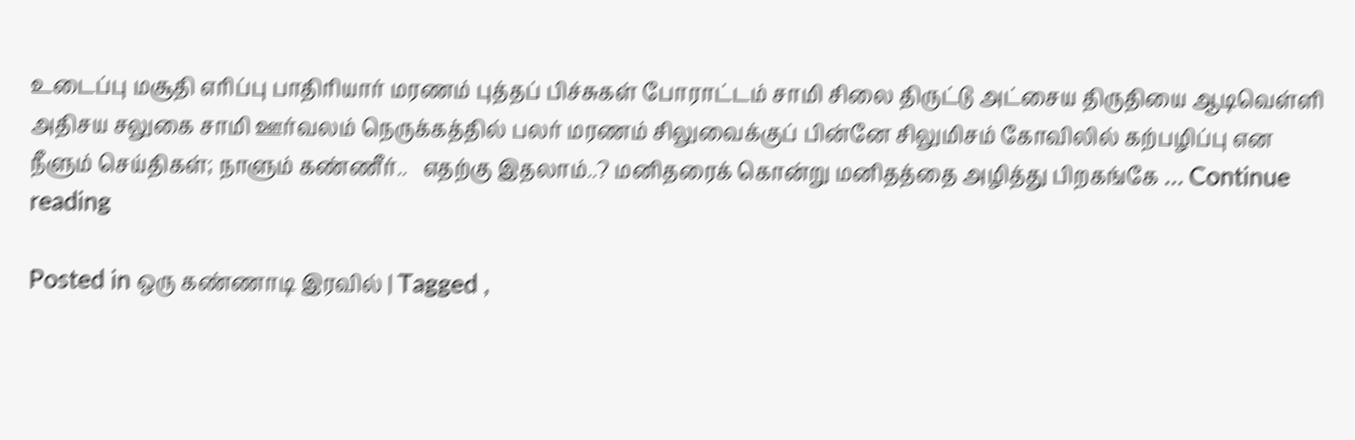உடைப்பு மசூதி எரிப்பு பாதிரியார் மரணம் புத்தப் பிச்சுகள் போராட்டம் சாமி சிலை திருட்டு அட்சைய திருதியை ஆடிவெள்ளி அதிசய சலுகை சாமி ஊர்வலம் நெருக்கத்தில் பலர் மரணம் சிலுவைக்குப் பின்னே சிலுமிசம் கோவிலில் கற்பழிப்பு என நீளும் செய்திகள்; நாளும் கண்ணீர்..   எதற்கு இதலாம்..? மனிதரைக் கொன்று மனிதத்தை அழித்து பிறகங்கே … Continue reading

Posted in ஒரு கண்ணாடி இரவில் | Tagged ,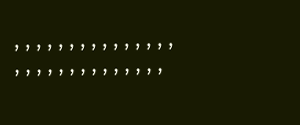, , , , , , , , , , , , , , , , , , , , , , , , , , , , ,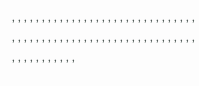, , , , , , , , , , , , , , , , , , , , , , , , , , , , , , , , , , , , , , , , , , , , , , , , , , , , , , , , , , , , , , , , , , , , , , , , ,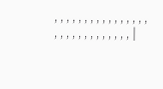, , , , , , , , , , , , , , , , , , , , , , , , , , , , , |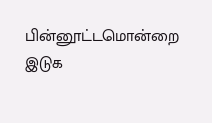பின்னூட்டமொன்றை இடுக